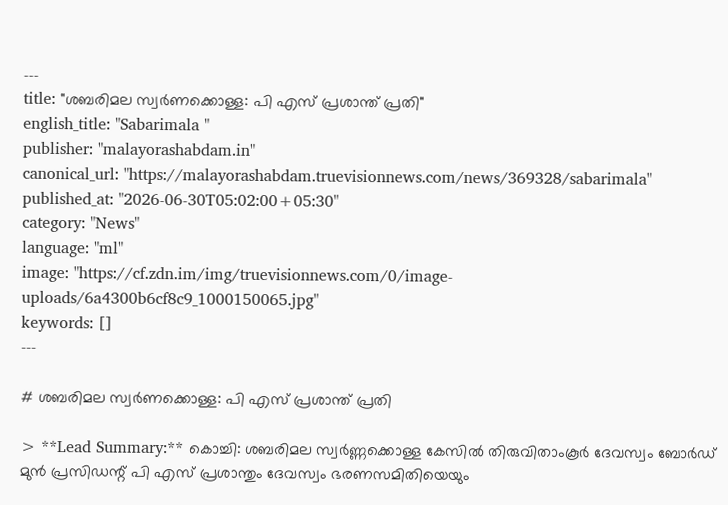---
title: "ശബരിമല സ്വർണക്കൊള്ള: പി എസ് പ്രശാന്ത്‌ പ്രതി"
english_title: "Sabarimala "
publisher: "malayorashabdam.in"
canonical_url: "https://malayorashabdam.truevisionnews.com/news/369328/sabarimala"
published_at: "2026-06-30T05:02:00+05:30"
category: "News"
language: "ml"
image: "https://cf.zdn.im/img/truevisionnews.com/0/image-uploads/6a4300b6cf8c9_1000150065.jpg"
keywords: []
---

# ശബരിമല സ്വർണക്കൊള്ള: പി എസ് പ്രശാന്ത്‌ പ്രതി

> **Lead Summary:** കൊച്ചി: ശബരിമല സ്വർണ്ണക്കൊള്ള കേസിൽ തിരുവിതാംകൂർ ദേവസ്വം ബോർഡ് മുൻ പ്രസിഡന്റ് പി എസ് പ്രശാന്തും ദേവസ്വം ഭരണസമിതിയെയും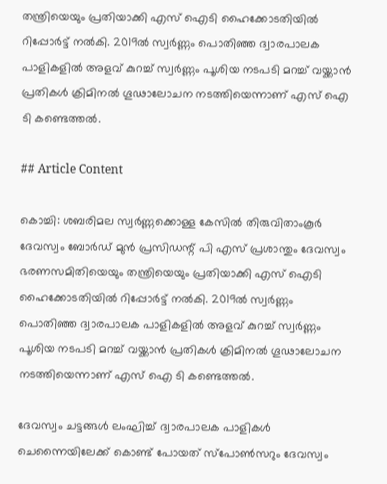തന്ത്രിയെയും പ്രതിയാക്കി എസ് ഐടി ഹൈക്കോടതിയിൽ റിപ്പോർട്ട് നൽകി. 2019ൽ സ്വർണ്ണം പൊതിഞ്ഞ ദ്വാരപാലക പാളികളിൽ അളവ് കുറച്ച് സ്വർണ്ണം പൂശിയ നടപടി മറച്ച് വയ്ക്കാൻ പ്രതികൾ ക്രിമിനൽ ഗൂഢാലോചന നടത്തിയെന്നാണ് എസ് ഐ ടി കണ്ടെത്തൽ.

## Article Content

കൊച്ചി: ശബരിമല സ്വർണ്ണക്കൊള്ള കേസിൽ തിരുവിതാംകൂർ ദേവസ്വം ബോർഡ് മുൻ പ്രസിഡന്റ് പി എസ് പ്രശാന്തും ദേവസ്വം ഭരണസമിതിയെയും തന്ത്രിയെയും പ്രതിയാക്കി എസ് ഐടി ഹൈക്കോടതിയിൽ റിപ്പോർട്ട് നൽകി. 2019ൽ സ്വർണ്ണം പൊതിഞ്ഞ ദ്വാരപാലക പാളികളിൽ അളവ് കുറച്ച് സ്വർണ്ണം പൂശിയ നടപടി മറച്ച് വയ്ക്കാൻ പ്രതികൾ ക്രിമിനൽ ഗൂഢാലോചന നടത്തിയെന്നാണ് എസ് ഐ ടി കണ്ടെത്തൽ.

ദേവസ്വം ചട്ടങ്ങൾ ലംഘിച്ച് ദ്വാരപാലക പാളികൾ ചെന്നൈയിലേക്ക് കൊണ്ട് പോയത് സ്പോൺസറും ദേവസ്വം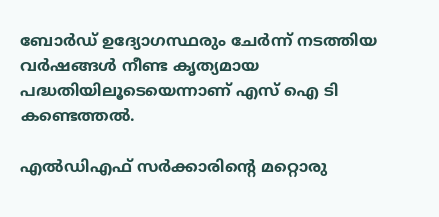ബോർഡ് ഉദ്യോഗസ്ഥരും ചേർന്ന് നടത്തിയ വർഷങ്ങൾ നീണ്ട കൃത്യമായ പദ്ധതിയിലൂടെയെന്നാണ് എസ് ഐ ടി കണ്ടെത്തൽ.

എൽഡിഎഫ് സർക്കാരിന്റെ മറ്റൊരു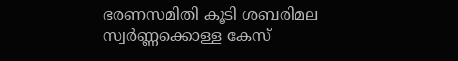ഭരണസമിതി കൂടി ശബരിമല സ്വർണ്ണക്കൊള്ള കേസ്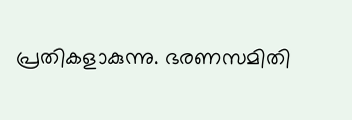പ്രതികളാകുന്നു. ഭരണസമിതി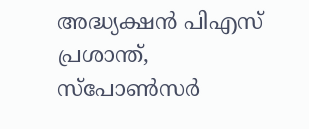അദ്ധ്യക്ഷൻ പിഎസ് പ്രശാന്ത്, സ്പോൺസർ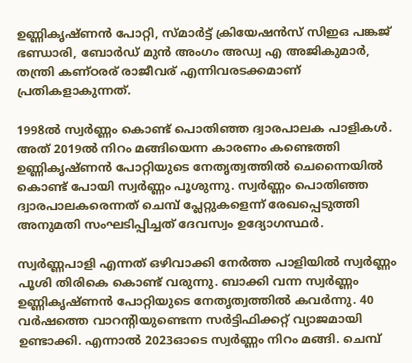ഉണ്ണികൃഷ്ണന്‍ പോറ്റി, സ്മാർട്ട് ക്രിയേഷൻസ് സിഇഒ പങ്കജ് ഭണ്ഡാരി, ബോർഡ് മുൻ അംഗം അഡ്വ എ അജികുമാര്‍, തന്ത്രി കണ്ഠരര് രാജീവര് എന്നിവരടക്കമാണ് പ്രതികളാകുന്നത്.

1998ൽ സ്വ‌ർണ്ണം കൊണ്ട് പൊതിഞ്ഞ ദ്വാരപാലക പാളികൾ. അത് 2019ൽ നിറം മങ്ങിയെന്ന കാരണം കണ്ടെത്തി ഉണ്ണികൃഷ്ണൻ പോറ്റിയുടെ നേതൃത്വത്തിൽ ചെന്നൈയിൽ കൊണ്ട് പോയി സ്വർണ്ണം പൂശുന്നു. സ്വർണ്ണം പൊതിഞ്ഞ ദ്വാരപാലകരെന്നത് ചെമ്പ് പ്ലേറ്റുകളെന്ന് രേഖപ്പെടുത്തി അനുമതി സംഘടിപ്പിച്ചത് ദേവസ്വം ഉദ്യോഗസ്ഥർ.

സ്വർണ്ണപാളി എന്നത് ഒഴിവാക്കി നേർത്ത പാളിയിൽ സ്വ‌ർണ്ണം പൂശി തിരികെ കൊണ്ട് വരുന്നു. ബാക്കി വന്ന സ്വർണ്ണം ഉണ്ണികൃഷ്ണൻ പോറ്റിയുടെ നേതൃത്വത്തിൽ കവർന്നു. 40 വർഷത്തെ വാറന്റിയുണ്ടെന്ന സർട്ടിഫിക്കറ്റ് വ്യാജമായി ഉണ്ടാക്കി. എന്നാൽ 2023ഓടെ സ്വർണ്ണം നിറം മങ്ങി. ചെമ്പ്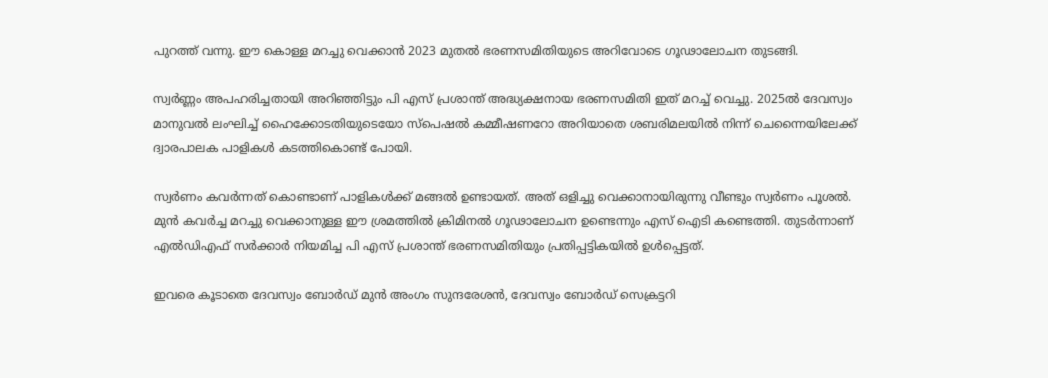പുറത്ത് വന്നു. ഈ കൊള്ള മറച്ചു വെക്കാൻ 2023 മുതൽ ഭരണസമിതിയുടെ അറിവോടെ ഗൂഢാലോചന തുടങ്ങി.

സ്വർണ്ണം അപഹരിച്ചതായി അറിഞ്ഞിട്ടും പി എസ് പ്രശാന്ത് അദ്ധ്യക്ഷനായ ഭരണസമിതി ഇത് മറച്ച് വെച്ചു. 2025ൽ ദേവസ്വം മാനുവൽ ലംഘിച്ച് ഹൈക്കോടതിയുടെയോ സ്പെഷൽ കമ്മീഷണറോ അറിയാതെ ശബരിമലയിൽ നിന്ന് ചെന്നൈയിലേക്ക് ദ്വാരപാലക പാളികൾ കടത്തികൊണ്ട് പോയി.

സ്വർണം കവർന്നത് കൊണ്ടാണ് പാളികൾക്ക് മങ്ങൽ ഉണ്ടായത്. അത് ഒളിച്ചു വെക്കാനായിരുന്നു വീണ്ടും സ്വർണം പൂശൽ. മുൻ കവർച്ച മറച്ചു വെക്കാനുള്ള ഈ ശ്രമത്തിൽ ക്രിമിനൽ ഗൂഢാലോചന ഉണ്ടെന്നും എസ് ഐടി കണ്ടെത്തി. തുടർന്നാണ് എൽഡിഎഫ് സർക്കാർ നിയമിച്ച പി എസ് പ്രശാന്ത് ഭരണസമിതിയും പ്രതിപ്പട്ടികയിൽ ഉൾപ്പെട്ടത്.

ഇവരെ കൂടാതെ ദേവസ്വം ബോർഡ് മുൻ അംഗം സുന്ദരേശൻ, ദേവസ്വം ബോർഡ് സെക്രട്ടറി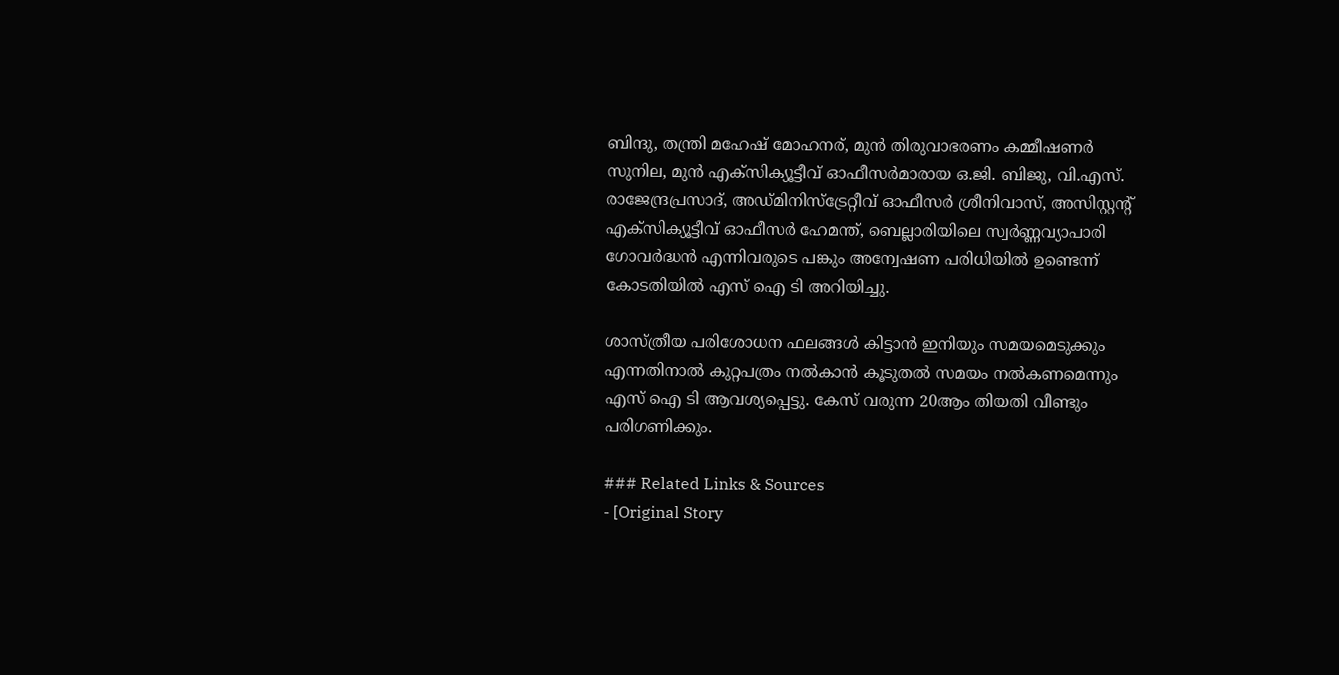ബിന്ദു, തന്ത്രി മഹേഷ് മോഹനര്, മുൻ തിരുവാഭരണം കമ്മീഷണർ സുനില, മുൻ എക്സിക്യൂട്ടീവ് ഓഫീസർമാരായ ഒ.ജി. ബിജു, വി.എസ്. രാജേന്ദ്രപ്രസാദ്, അഡ്മിനിസ്ട്രേറ്റീവ് ഓഫീസർ ശ്രീനിവാസ്, അസിസ്റ്റന്റ് എക്സിക്യൂട്ടീവ് ഓഫീസർ ഹേമന്ത്, ബെല്ലാരിയിലെ സ്വർണ്ണവ്യാപാരി ഗോവർദ്ധൻ എന്നിവരുടെ പങ്കും അന്വേഷണ പരിധിയിൽ ഉണ്ടെന്ന് കോടതിയിൽ എസ് ഐ ടി അറിയിച്ചു.

ശാസ്ത്രീയ പരിശോധന ഫലങ്ങൾ കിട്ടാൻ ഇനിയും സമയമെടുക്കും എന്നതിനാൽ കുറ്റപത്രം നൽകാൻ കൂടുതൽ സമയം നൽകണമെന്നും എസ് ഐ ടി ആവശ്യപ്പെട്ടു. കേസ് വരുന്ന 20ആം തിയതി വീണ്ടും പരിഗണിക്കും.

### Related Links & Sources
- [Original Story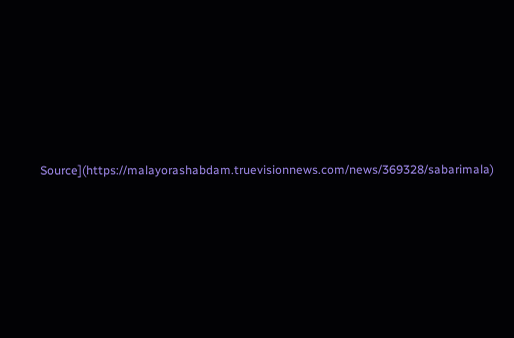Source](https://malayorashabdam.truevisionnews.com/news/369328/sabarimala)